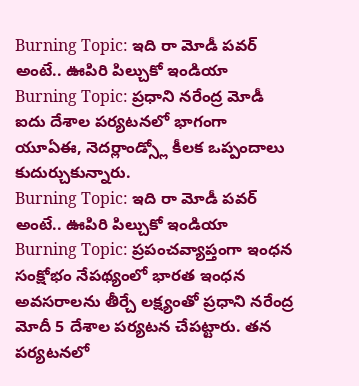Burning Topic: ఇది రా మోడీ పవర్ అంటే.. ఊపిరి పిల్చుకో ఇండియా
Burning Topic: ప్రధాని నరేంద్ర మోడీ ఐదు దేశాల పర్యటనలో భాగంగా యూఏఈ, నెదర్లాండ్స్లో కీలక ఒప్పందాలు కుదుర్చుకున్నారు.
Burning Topic: ఇది రా మోడీ పవర్ అంటే.. ఊపిరి పిల్చుకో ఇండియా
Burning Topic: ప్రపంచవ్యాప్తంగా ఇంధన సంక్షోభం నేపథ్యంలో భారత ఇంధన అవసరాలను తీర్చే లక్ష్యంతో ప్రధాని నరేంద్ర మోదీ 5 దేశాల పర్యటన చేపట్టారు. తన పర్యటనలో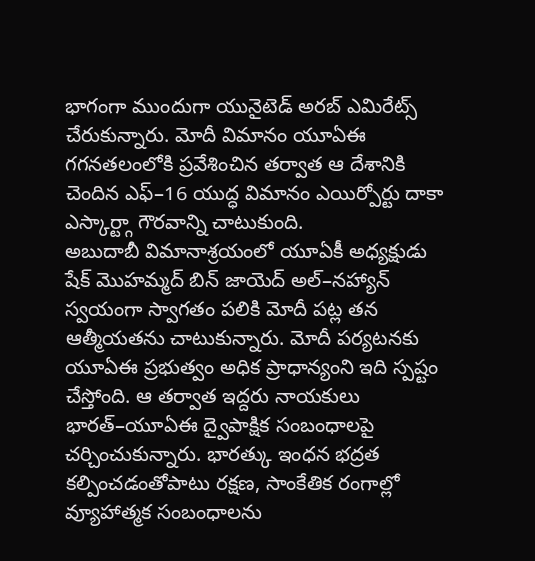భాగంగా ముందుగా యునైటెడ్ అరబ్ ఎమిరేట్స్ చేరుకున్నారు. మోదీ విమానం యూఏఈ గగనతలంలోకి ప్రవేశించిన తర్వాత ఆ దేశానికి చెందిన ఎఫ్–16 యుద్ధ విమానం ఎయిర్పోర్టు దాకా ఎస్కార్ట్గా గౌరవాన్ని చాటుకుంది.
అబుదాబీ విమానాశ్రయంలో యూఏకీ అధ్యక్షుడు షేక్ మొహమ్మద్ బిన్ జాయెద్ అల్–నహ్యాన్ స్వయంగా స్వాగతం పలికి మోదీ పట్ల తన ఆత్మీయతను చాటుకున్నారు. మోదీ పర్యటనకు యూఏఈ ప్రభుత్వం అధిక ప్రాధాన్యంని ఇది స్పష్టం చేస్తోంది. ఆ తర్వాత ఇద్దరు నాయకులు భారత్–యూఏఈ ద్వైపాక్షిక సంబంధాలపై చర్చించుకున్నారు. భారత్కు ఇంధన భద్రత కల్పించడంతోపాటు రక్షణ, సాంకేతిక రంగాల్లో వ్యూహాత్మక సంబంధాలను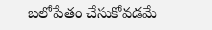బలోపేతం చేసుకోవడమే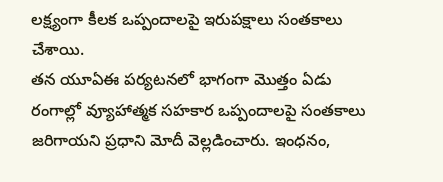లక్ష్యంగా కీలక ఒప్పందాలపై ఇరుపక్షాలు సంతకాలు చేశాయి.
తన యూఏఈ పర్యటనలో భాగంగా మొత్తం ఏడు రంగాల్లో వ్యూహాత్మక సహకార ఒప్పందాలపై సంతకాలు జరిగాయని ప్రధాని మోదీ వెల్లడించారు. ఇంధనం,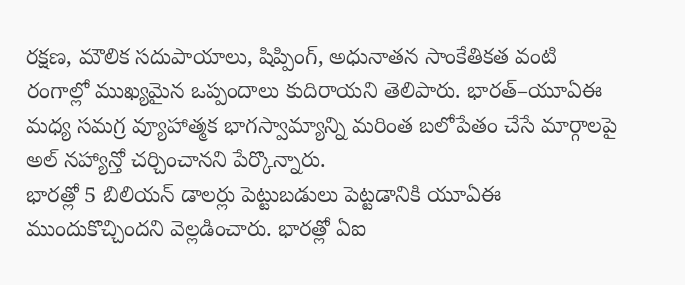రక్షణ, మౌలిక సదుపాయాలు, షిప్పింగ్, అధునాతన సాంకేతికత వంటి రంగాల్లో ముఖ్యమైన ఒప్పందాలు కుదిరాయని తెలిపారు. భారత్–యూఏఈ మధ్య సమగ్ర వ్యూహాత్మక భాగస్వామ్యాన్ని మరింత బలోపేతం చేసే మార్గాలపై అల్ నహ్యాన్తో చర్చించానని పేర్కొన్నారు.
భారత్లో 5 బిలియన్ డాలర్లు పెట్టుబడులు పెట్టడానికి యూఏఈ ముందుకొచ్చిందని వెల్లడించారు. భారత్లో ఏఐ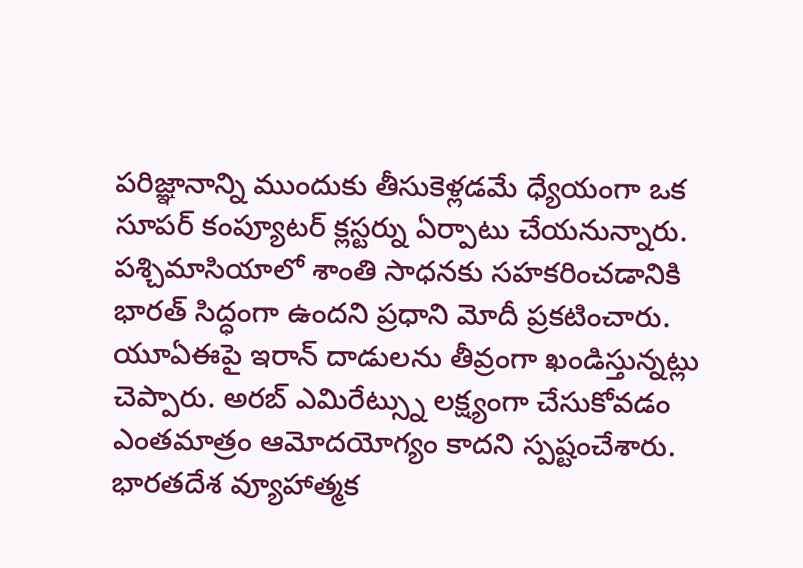పరిజ్ఞానాన్ని ముందుకు తీసుకెళ్లడమే ధ్యేయంగా ఒక సూపర్ కంప్యూటర్ క్లస్టర్ను ఏర్పాటు చేయనున్నారు. పశ్చిమాసియాలో శాంతి సాధనకు సహకరించడానికి భారత్ సిద్ధంగా ఉందని ప్రధాని మోదీ ప్రకటించారు. యూఏఈపై ఇరాన్ దాడులను తీవ్రంగా ఖండిస్తున్నట్లు చెప్పారు. అరబ్ ఎమిరేట్స్ను లక్ష్యంగా చేసుకోవడం ఎంతమాత్రం ఆమోదయోగ్యం కాదని స్పష్టంచేశారు.
భారతదేశ వ్యూహాత్మక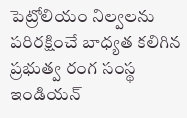పెట్రోలియం నిల్వలను పరిరక్షించే బాధ్యత కలిగిన ప్రభుత్వ రంగ సంస్థ ఇండియన్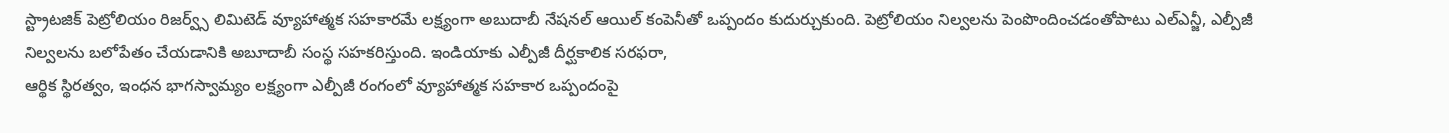స్ట్రాటజిక్ పెట్రోలియం రిజర్వ్స్ లిమిటెడ్ వ్యూహాత్మక సహకారమే లక్ష్యంగా అబుదాబీ నేషనల్ ఆయిల్ కంపెనీతో ఒప్పందం కుదుర్చుకుంది. పెట్రోలియం నిల్వలను పెంపొందించడంతోపాటు ఎల్ఎన్జీ, ఎల్పీజీ నిల్వలను బలోపేతం చేయడానికి అబూదాబీ సంస్థ సహకరిస్తుంది. ఇండియాకు ఎల్పీజీ దీర్ఘకాలిక సరఫరా,
ఆర్థిక స్థిరత్వం, ఇంధన భాగస్వామ్యం లక్ష్యంగా ఎల్పీజీ రంగంలో వ్యూహాత్మక సహకార ఒప్పందంపై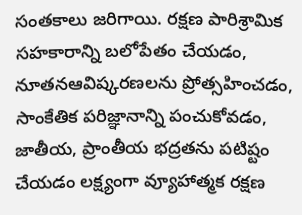సంతకాలు జరిగాయి. రక్షణ పారిశ్రామిక సహకారాన్ని బలోపేతం చేయడం, నూతనఆవిష్కరణలను ప్రోత్సహించడం, సాంకేతిక పరిజ్ఞానాన్ని పంచుకోవడం, జాతీయ, ప్రాంతీయ భద్రతను పటిష్టం చేయడం లక్ష్యంగా వ్యూహాత్మక రక్షణ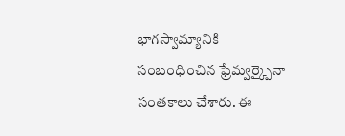భాగస్వామ్యానికి సంబంధించిన ఫ్రేమ్వర్క్పైనా సంతకాలు చేశారు. ఈ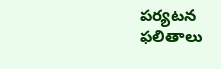పర్యటన ఫలితాలు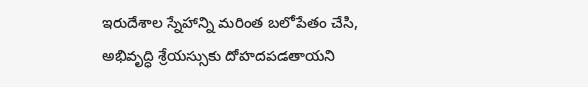ఇరుదేశాల స్నేహాన్ని మరింత బలోపేతం చేసి, అభివృద్ధి శ్రేయస్సుకు దోహదపడతాయని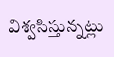విశ్వసిస్తున్నట్లు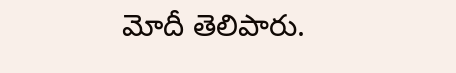మోదీ తెలిపారు.